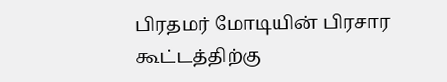பிரதமர் மோடியின் பிரசார கூட்டத்திற்கு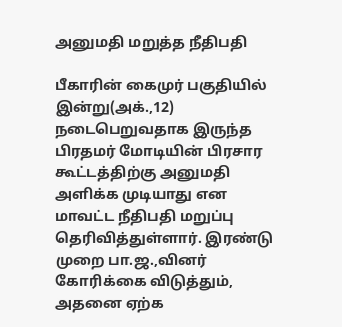அனுமதி மறுத்த நீதிபதி

பீகாரின் கைமுர் பகுதியில் இன்று(அக்.,12) நடைபெறுவதாக இருந்த பிரதமர் மோடியின் பிரசார கூட்டத்திற்கு அனுமதி அளிக்க முடியாது என மாவட்ட நீதிபதி மறுப்பு தெரிவித்துள்ளார். இரண்டு முறை பா.ஜ.,வினர் கோரிக்கை விடுத்தும், அதனை ஏற்க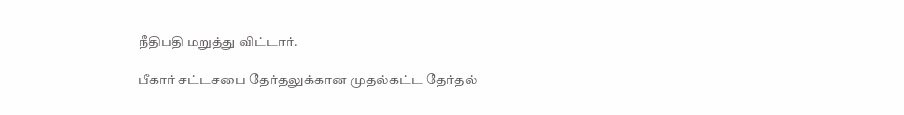நீதிபதி மறுத்து விட்டார்.

பீகார் சட்டசபை தேர்தலுக்கான முதல்கட்ட தேர்தல்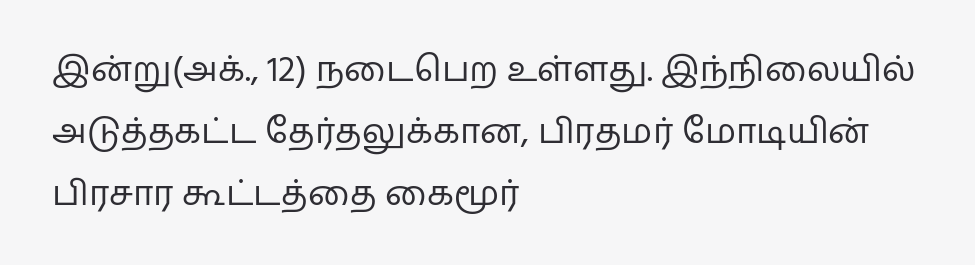இன்று(அக்., 12) நடைபெற உள்ளது. இந்நிலையில் அடுத்தகட்ட தேர்தலுக்கான, பிரதமர் மோடியின் பிரசார கூட்டத்தை கைமூர்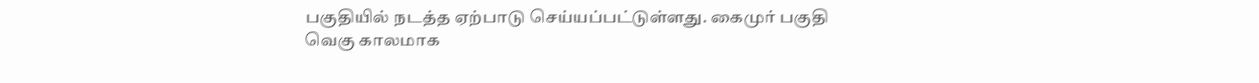பகுதியில் நடத்த ஏற்பாடு செய்யப்பட்டுள்ளது. கைமுர் பகுதி வெகு காலமாக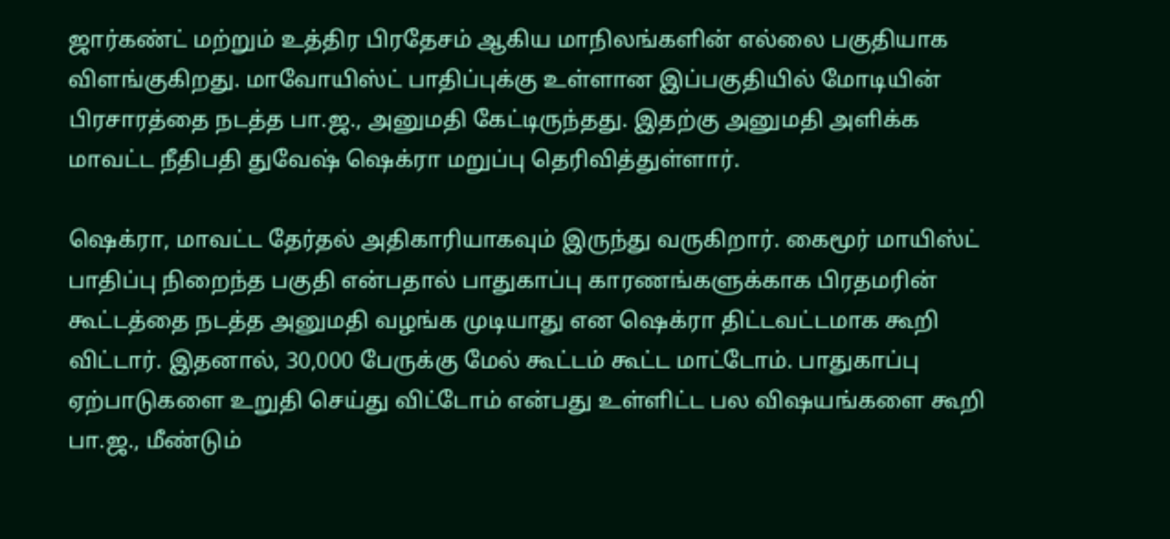ஜார்கண்ட் மற்றும் உத்திர பிரதேசம் ஆகிய மாநிலங்களின் எல்லை பகுதியாக விளங்குகிறது. மாவோயிஸ்ட் பாதிப்புக்கு உள்ளான இப்பகுதியில் மோடியின் பிரசாரத்தை நடத்த பா.ஜ., அனுமதி கேட்டிருந்தது. இதற்கு அனுமதி அளிக்க மாவட்ட நீதிபதி துவேஷ் ஷெக்ரா மறுப்பு தெரிவித்துள்ளார்.

ஷெக்ரா, மாவட்ட தேர்தல் அதிகாரியாகவும் இருந்து வருகிறார். கைமூர் மாயிஸ்ட் பாதிப்பு நிறைந்த பகுதி என்பதால் பாதுகாப்பு காரணங்களுக்காக பிரதமரின் கூட்டத்தை நடத்த அனுமதி வழங்க முடியாது என ஷெக்ரா திட்டவட்டமாக கூறி விட்டார். இதனால், 30,000 பேருக்கு மேல் கூட்டம் கூட்ட மாட்டோம். பாதுகாப்பு ஏற்பாடுகளை உறுதி செய்து விட்டோம் என்பது உள்ளிட்ட பல விஷயங்களை கூறி பா.ஜ., மீண்டும்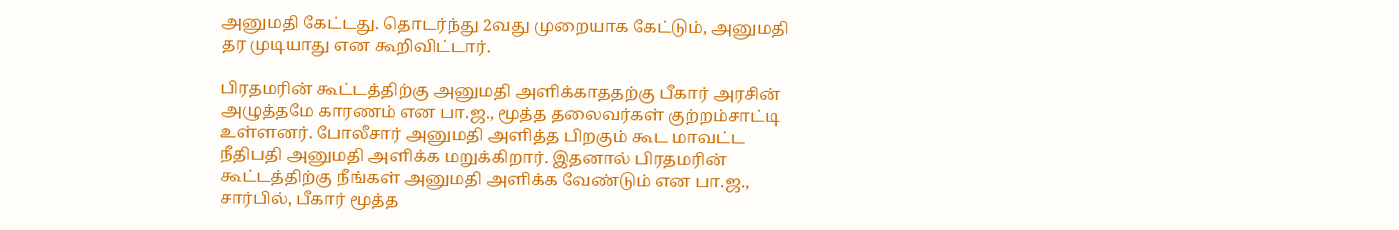அனுமதி கேட்டது. தொடர்ந்து 2வது முறையாக கேட்டும், அனுமதி தர முடியாது என கூறிவிட்டார்.

பிரதமரின் கூட்டத்திற்கு அனுமதி அளிக்காததற்கு பீகார் அரசின் அழுத்தமே காரணம் என பா.ஜ., மூத்த தலைவர்கள் குற்றம்சாட்டி உள்ளனர். போலீசார் அனுமதி அளித்த பிறகும் கூட மாவட்ட நீதிபதி அனுமதி அளிக்க மறுக்கிறார். இதனால் பிரதமரின் கூட்டத்திற்கு நீங்கள் அனுமதி அளிக்க வேண்டும் என பா.ஜ., சார்பில், பீகார் மூத்த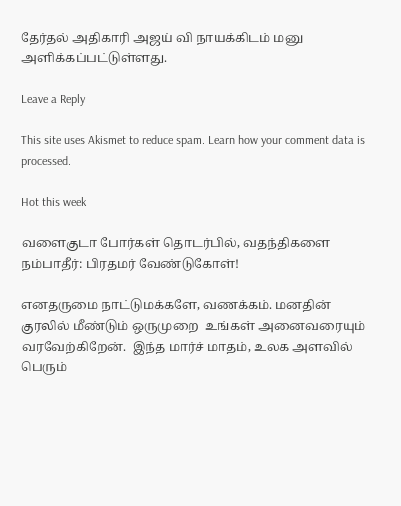தேர்தல் அதிகாரி அஜய் வி நாயக்கிடம் மனு அளிக்கப்பட்டுள்ளது.

Leave a Reply

This site uses Akismet to reduce spam. Learn how your comment data is processed.

Hot this week

வளைகுடா போர்கள் தொடர்பில், வதந்திகளை நம்பாதீர்: பிரதமர் வேண்டுகோள்!

எனதருமை நாட்டுமக்களே, வணக்கம். மனதின் குரலில் மீண்டும் ஒருமுறை  உங்கள் அனைவரையும் வரவேற்கிறேன்.  இந்த மார்ச் மாதம், உலக அளவில் பெரும்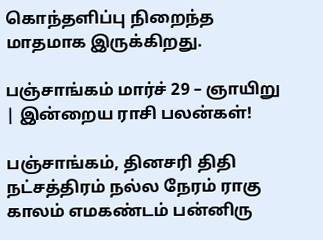கொந்தளிப்பு நிறைந்த மாதமாக இருக்கிறது.

பஞ்சாங்கம் மார்ச் 29 – ஞாயிறு | இன்றைய ராசி பலன்கள்!

பஞ்சாங்கம், தினசரி திதி நட்சத்திரம் நல்ல நேரம் ராகு காலம் எமகண்டம் பன்னிரு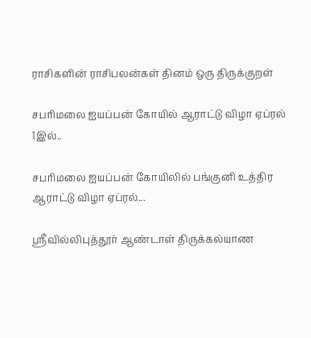ராசிகளின் ராசிபலன்கள் தினம் ஒரு திருக்குறள்

சபரிமலை ஐயப்பன் கோயில் ஆராட்டு விழா ஏப்ரல் 1இல்..

சபரிமலை ஐயப்பன் கோயிலில் பங்குனி உத்திர ஆராட்டு விழா ஏப்ரல்...

ஸ்ரீவில்லிபுத்தூர் ஆண்டாள் திருக்கல்யாண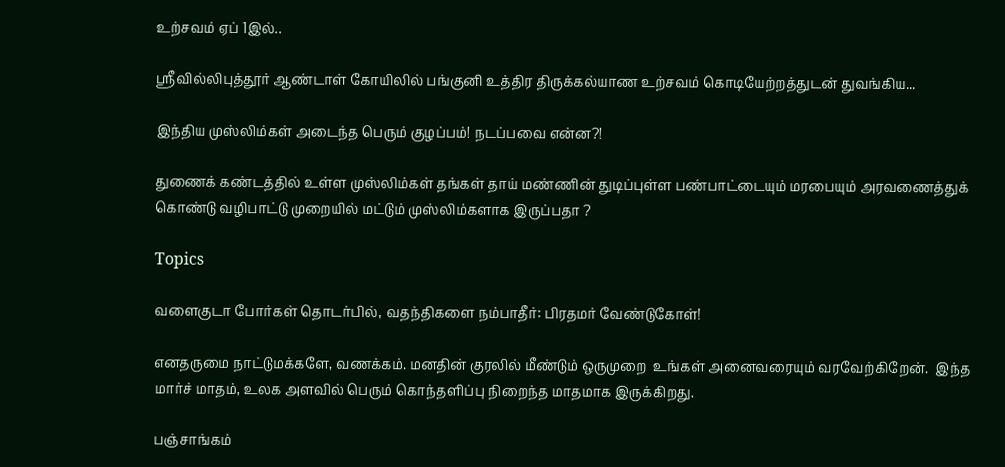உற்சவம் ஏப் 1இல்..

ஸ்ரீவில்லிபுத்தூர் ஆண்டாள் கோயிலில் பங்குனி உத்திர திருக்கல்யாண உற்சவம் கொடியேற்றத்துடன் துவங்கிய...

இந்திய முஸ்லிம்கள் அடைந்த பெரும் குழப்பம்! நடப்பவை என்ன?!

துணைக் கண்டத்தில் உள்ள முஸ்லிம்கள் தங்கள் தாய் மண்ணின் துடிப்புள்ள பண்பாட்டையும் மரபையும் அரவணைத்துக் கொண்டு வழிபாட்டு முறையில் மட்டும் முஸ்லிம்களாக இருப்பதா ?

Topics

வளைகுடா போர்கள் தொடர்பில், வதந்திகளை நம்பாதீர்: பிரதமர் வேண்டுகோள்!

எனதருமை நாட்டுமக்களே, வணக்கம். மனதின் குரலில் மீண்டும் ஒருமுறை  உங்கள் அனைவரையும் வரவேற்கிறேன்.  இந்த மார்ச் மாதம், உலக அளவில் பெரும் கொந்தளிப்பு நிறைந்த மாதமாக இருக்கிறது.

பஞ்சாங்கம்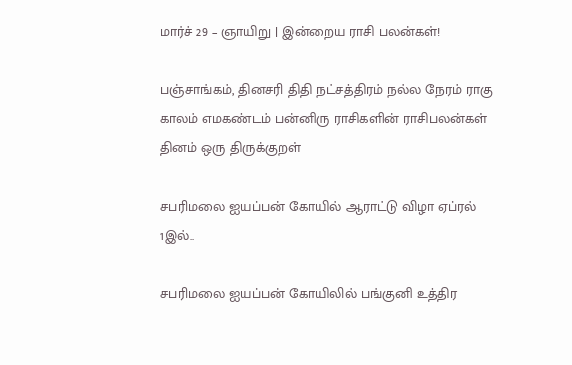மார்ச் 29 – ஞாயிறு | இன்றைய ராசி பலன்கள்!

பஞ்சாங்கம், தினசரி திதி நட்சத்திரம் நல்ல நேரம் ராகு காலம் எமகண்டம் பன்னிரு ராசிகளின் ராசிபலன்கள் தினம் ஒரு திருக்குறள்

சபரிமலை ஐயப்பன் கோயில் ஆராட்டு விழா ஏப்ரல் 1இல்..

சபரிமலை ஐயப்பன் கோயிலில் பங்குனி உத்திர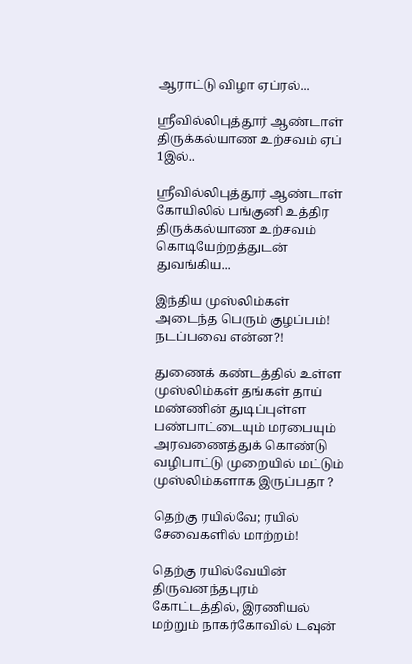ஆராட்டு விழா ஏப்ரல்...

ஸ்ரீவில்லிபுத்தூர் ஆண்டாள் திருக்கல்யாண உற்சவம் ஏப் 1இல்..

ஸ்ரீவில்லிபுத்தூர் ஆண்டாள் கோயிலில் பங்குனி உத்திர திருக்கல்யாண உற்சவம் கொடியேற்றத்துடன் துவங்கிய...

இந்திய முஸ்லிம்கள் அடைந்த பெரும் குழப்பம்! நடப்பவை என்ன?!

துணைக் கண்டத்தில் உள்ள முஸ்லிம்கள் தங்கள் தாய் மண்ணின் துடிப்புள்ள பண்பாட்டையும் மரபையும் அரவணைத்துக் கொண்டு வழிபாட்டு முறையில் மட்டும் முஸ்லிம்களாக இருப்பதா ?

தெற்கு ரயில்வே; ரயில் சேவைகளில் மாற்றம்!

தெற்கு ரயில்வேயின் திருவனந்தபுரம் கோட்டத்தில், இரணியல் மற்றும் நாகர்கோவில் டவுன்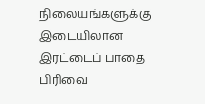நிலையங்களுக்கு இடையிலான இரட்டைப் பாதை பிரிவை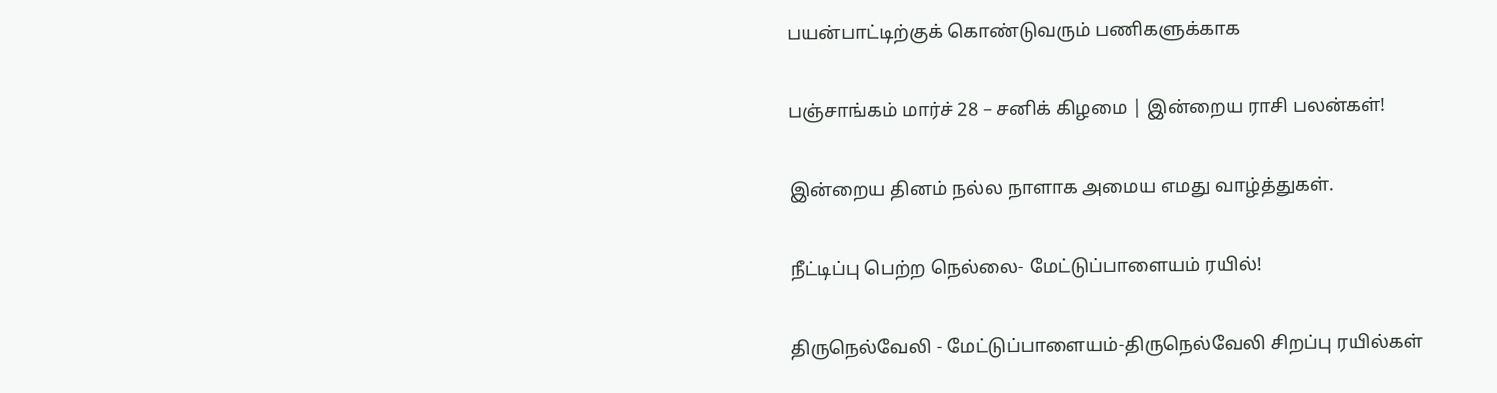பயன்பாட்டிற்குக் கொண்டுவரும் பணிகளுக்காக

பஞ்சாங்கம் மார்ச் 28 – சனிக் கிழமை | இன்றைய ராசி பலன்கள்!

இன்றைய தினம் நல்ல நாளாக அமைய எமது வாழ்த்துகள்.

நீட்டிப்பு பெற்ற நெல்லை- மேட்டுப்பாளையம் ரயில்!

திருநெல்வேலி - மேட்டுப்பாளையம்-திருநெல்வேலி சிறப்பு ரயில்கள்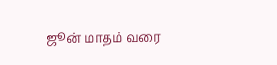ஜூன் மாதம் வரை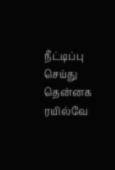நீட்டிப்பு செய்து தென்னக ரயில்வே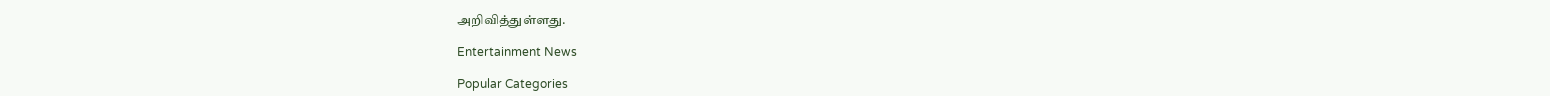அறிவித்துள்ளது.

Entertainment News

Popular Categories